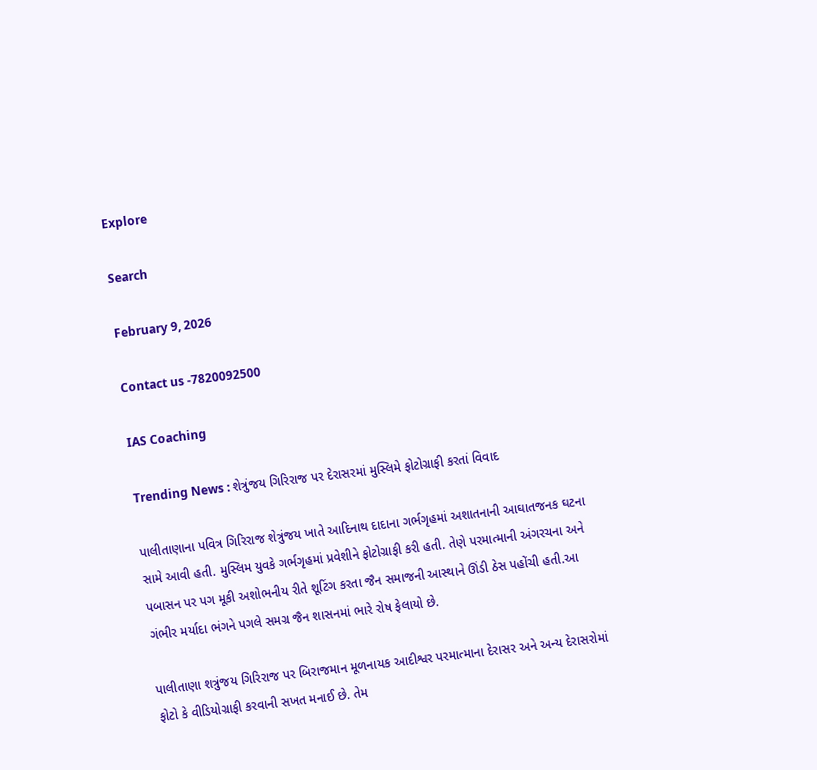Explore

Search

February 9, 2026

Contact us -7820092500

IAS Coaching

Trending News : શેત્રુંજય ગિરિરાજ પર દેરાસરમાં મુસ્લિમે ફોટોગ્રાફી કરતાં વિવાદ

પાલીતાણાના પવિત્ર ગિરિરાજ શેત્રુંજય ખાતે આદિનાથ દાદાના ગર્ભગૃહમાં અશાતનાની આઘાતજનક ઘટના સામે આવી હતી. મુસ્લિમ યુવકે ગર્ભગૃહમાં પ્રવેશીને ફોટોગ્રાફી કરી હતી. તેણે પરમાત્માની અંગરચના અને પબાસન પર પગ મૂકી અશોભનીય રીતે શૂટિંગ કરતા જૈન સમાજની આસ્થાને ઊંડી ઠેસ પહોંચી હતી.આ ગંભીર મર્યાદા ભંગને પગલે સમગ્ર જૈન શાસનમાં ભારે રોષ ફેલાયો છે.

પાલીતાણા શત્રુંજય ગિરિરાજ પર બિરાજમાન મૂળનાયક આદીશ્વર પરમાત્માના દેરાસર અને અન્ય દેરાસરોમાં ફોટો કે વીડિયોગ્રાફી કરવાની સખત મનાઈ છે. તેમ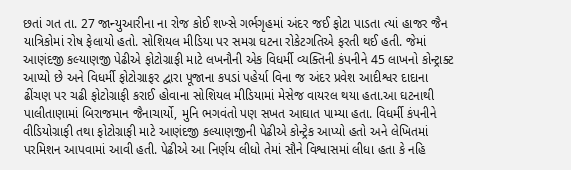છતાં ગત તા. 27 જાન્યુઆરીના ના રોજ કોઈ શખ્સે ગર્ભગૃહમાં અંદર જઈ ફોટા પાડતા ત્યાં હાજર જૈન યાત્રિકોમાં રોષ ફેલાયો હતો. સોશિયલ મીડિયા પર સમગ્ર ઘટના રોકેટગતિએ ફરતી થઈ હતી. જેમાં આણંદજી કલ્યાણજી પેઢીએ ફોટોગ્રાફી માટે લખનૌની એક વિધર્મી વ્યક્તિની કંપનીને 45 લાખનો કોન્ટ્રાક્ટ આપ્યો છે અને વિધર્મી ફોટોગ્રાફર દ્વારા પૂજાના કપડાં પહેર્યા વિના જ અંદર પ્રવેશ આદીશ્વર દાદાના ઢીંચણ પર ચઢી ફોટોગ્રાફી કરાઈ હોવાના સોશિયલ મીડિયામાં મેસેજ વાયરલ થયા હતા.આ ઘટનાથી પાલીતાણામાં બિરાજમાન જૈનાચાર્યો, મુનિ ભગવંતો પણ સખત આઘાત પામ્યા હતા. વિધર્મી કંપનીને વીડિયોગ્રાફી તથા ફોટોગ્રાફી માટે આણંદજી કલ્યાણજીની પેઢીએ કોન્ટ્રેક આપ્યો હતો અને લેખિતમાં પરમિશન આપવામાં આવી હતી. પેઢીએ આ નિર્ણય લીધો તેમાં સૌને વિશ્વાસમાં લીધા હતા કે નહિ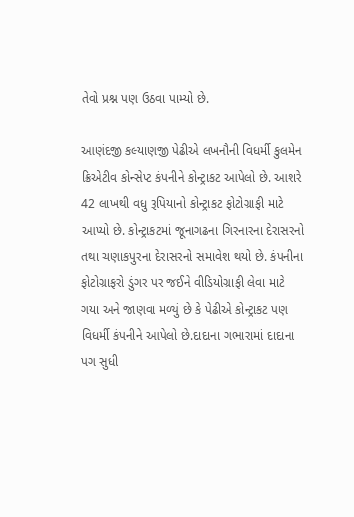તેવો પ્રશ્ન પણ ઉઠવા પામ્યો છે.

આણંદજી કલ્યાણજી પેઢીએ લખનૌની વિધર્મી કુલમેન ક્રિએટીવ કોન્સેપ્ટ કંપનીને કોન્ટ્રાકટ આપેલો છે. આશરે 42 લાખથી વધુ રૂપિયાનો કોન્ટ્રાકટ ફોટોગ્રાફી માટે આપ્યો છે. કોન્ટ્રાકટમાં જૂનાગઢના ગિરનારના દેરાસરનો તથા ચણાકપુરના દેરાસરનો સમાવેશ થયો છે. કંપનીના ફોટોગ્રાફરો ડુંગર પર જઈને વીડિયોગ્રાફી લેવા માટે ગયા અને જાણવા મળ્યું છે કે પેઢીએ કોન્ટ્રાકટ પણ વિધર્મી કંપનીને આપેલો છે.દાદાના ગભારામાં દાદાના પગ સુધી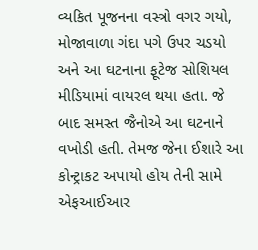વ્યકિત પૂજનના વસ્ત્રો વગર ગયો, મોજાવાળા ગંદા પગે ઉપર ચડયો અને આ ઘટનાના ફૂટેજ સોશિયલ મીડિયામાં વાયરલ થયા હતા. જે બાદ સમસ્ત જૈનોએ આ ઘટનાને વખોડી હતી. તેમજ જેના ઈશારે આ કોન્ટ્રાકટ અપાયો હોય તેની સામે એફઆઈઆર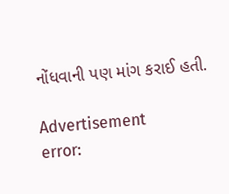નોંધવાની પણ માંગ કરાઈ હતી.

Advertisement
error: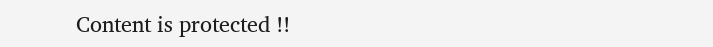Content is protected !!